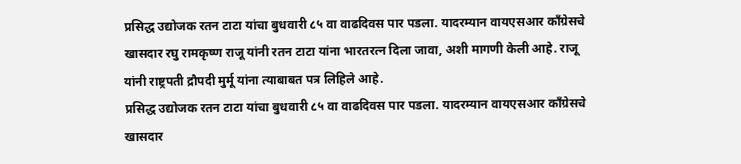प्रसिद्ध उद्योजक रतन टाटा यांचा बुधवारी ८५ वा वाढदिवस पार पडला. यादरम्यान वायएसआर कॉंग्रेसचे खासदार रघु रामकृष्ण राजू यांनी रतन टाटा यांना भारतरत्न दिला जावा, अशी मागणी केली आहे. राजू यांनी राष्ट्रपती द्रौपदी मुर्मू यांना त्याबाबत पत्र लिहिले आहे.
प्रसिद्ध उद्योजक रतन टाटा यांचा बुधवारी ८५ वा वाढदिवस पार पडला. यादरम्यान वायएसआर कॉंग्रेसचे खासदार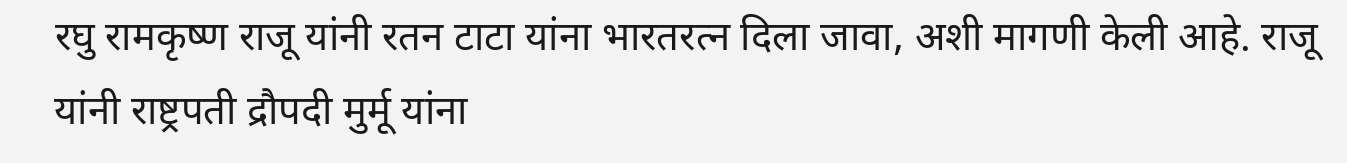रघु रामकृष्ण राजू यांनी रतन टाटा यांना भारतरत्न दिला जावा, अशी मागणी केली आहे. राजू यांनी राष्ट्रपती द्रौपदी मुर्मू यांना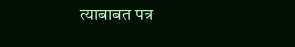त्याबाबत पत्र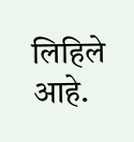लिहिले आहे.